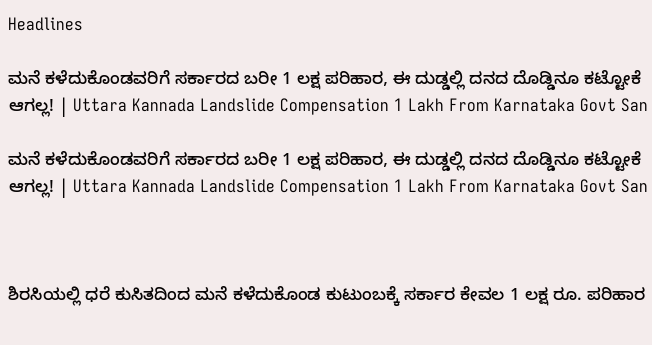Headlines

ಮನೆ ಕಳೆದುಕೊಂಡವರಿಗೆ ಸರ್ಕಾರದ ಬರೀ 1 ಲಕ್ಷ ಪರಿಹಾರ, ಈ ದುಡ್ಡಲ್ಲಿ ದನದ ದೊಡ್ಡಿನೂ ಕಟ್ಟೋಕೆ ಆಗಲ್ಲ! | Uttara Kannada Landslide Compensation 1 Lakh From Karnataka Govt San

ಮನೆ ಕಳೆದುಕೊಂಡವರಿಗೆ ಸರ್ಕಾರದ ಬರೀ 1 ಲಕ್ಷ ಪರಿಹಾರ, ಈ ದುಡ್ಡಲ್ಲಿ ದನದ ದೊಡ್ಡಿನೂ ಕಟ್ಟೋಕೆ ಆಗಲ್ಲ! | Uttara Kannada Landslide Compensation 1 Lakh From Karnataka Govt San



ಶಿರಸಿಯಲ್ಲಿ ಧರೆ ಕುಸಿತದಿಂದ ಮನೆ ಕಳೆದುಕೊಂಡ ಕುಟುಂಬಕ್ಕೆ ಸರ್ಕಾರ ಕೇವಲ 1 ಲಕ್ಷ ರೂ. ಪರಿಹಾರ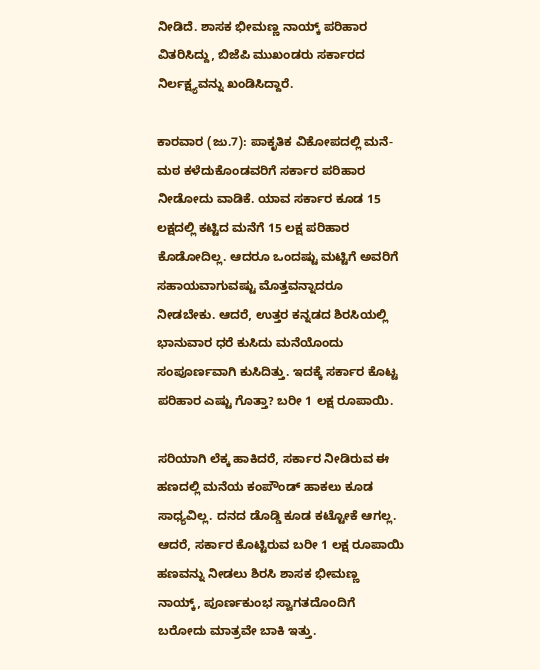ನೀಡಿದೆ. ಶಾಸಕ ಭೀಮಣ್ಣ ನಾಯ್ಕ್‌ ಪರಿಹಾರ ವಿತರಿಸಿದ್ದು, ಬಿಜೆಪಿ ಮುಖಂಡರು ಸರ್ಕಾರದ ನಿರ್ಲಕ್ಷ್ಯವನ್ನು ಖಂಡಿಸಿದ್ದಾರೆ.

ಕಾರವಾರ (ಜು.7): ಪಾಕೃತಿಕ ವಿಕೋಪದಲ್ಲಿ ಮನೆ-ಮಠ ಕಳೆದುಕೊಂಡವರಿಗೆ ಸರ್ಕಾರ ಪರಿಹಾರ ನೀಡೋದು ವಾಡಿಕೆ. ಯಾವ ಸರ್ಕಾರ ಕೂಡ 15 ಲಕ್ಷದಲ್ಲಿ ಕಟ್ಟಿದ ಮನೆಗೆ 15 ಲಕ್ಷ ಪರಿಹಾರ ಕೊಡೋದಿಲ್ಲ. ಆದರೂ ಒಂದಷ್ಟು ಮಟ್ಟಿಗೆ ಅವರಿಗೆ ಸಹಾಯವಾಗುವಷ್ಟು ಮೊತ್ತವನ್ನಾದರೂ ನೀಡಬೇಕು. ಆದರೆ, ಉತ್ತರ ಕನ್ನಡದ ಶಿರಸಿಯಲ್ಲಿ ಭಾನುವಾರ ಧರೆ ಕುಸಿದು ಮನೆಯೊಂದು ಸಂಪೂರ್ಣವಾಗಿ ಕುಸಿದಿತ್ತು. ಇದಕ್ಕೆ ಸರ್ಕಾರ ಕೊಟ್ಟ ಪರಿಹಾರ ಎಷ್ಟು ಗೊತ್ತಾ? ಬರೀ 1 ಲಕ್ಷ ರೂಪಾಯಿ.

ಸರಿಯಾಗಿ ಲೆಕ್ಕ ಹಾಕಿದರೆ, ಸರ್ಕಾರ ನೀಡಿರುವ ಈ ಹಣದಲ್ಲಿ ಮನೆಯ ಕಂಪೌಂಡ್‌ ಹಾಕಲು ಕೂಡ ಸಾಧ್ಯವಿಲ್ಲ. ದನದ ಡೊಡ್ಡಿ ಕೂಡ ಕಟ್ಟೋಕೆ ಆಗಲ್ಲ. ಆದರೆ, ಸರ್ಕಾರ ಕೊಟ್ಟಿರುವ ಬರೀ 1 ಲಕ್ಷ ರೂಪಾಯಿ ಹಣವನ್ನು ನೀಡಲು ಶಿರಸಿ ಶಾಸಕ ಭೀಮಣ್ಣ ನಾಯ್ಕ್‌, ಪೂರ್ಣಕುಂಭ ಸ್ವಾಗತದೊಂದಿಗೆ ಬರೋದು ಮಾತ್ರವೇ ಬಾಕಿ ಇತ್ತು.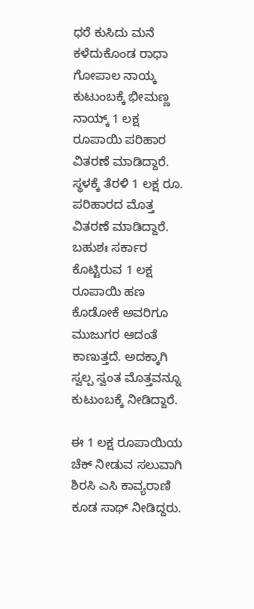ಧರೆ ಕುಸಿದು ಮನೆ ಕಳೆದುಕೊಂಡ ರಾಧಾ ಗೋಪಾಲ ನಾಯ್ಕ ಕುಟುಂಬಕ್ಕೆ ಭೀಮಣ್ಣ ನಾಯ್ಕ್‌ 1 ಲಕ್ಷ ರೂಪಾಯಿ ಪರಿಹಾರ ವಿತರಣೆ ಮಾಡಿದ್ದಾರೆ. ಸ್ಥಳಕ್ಕೆ ತೆರಳಿ 1 ಲಕ್ಷ ರೂ. ಪರಿಹಾರದ ಮೊತ್ತ ವಿತರಣೆ ಮಾಡಿದ್ದಾರೆ. ಬಹುಶಃ ಸರ್ಕಾರ ಕೊಟ್ಟಿರುವ 1 ಲಕ್ಷ ರೂಪಾಯಿ ಹಣ ಕೊಡೋಕೆ ಅವರಿಗೂ ಮುಜುಗರ ಆದಂತೆ ಕಾಣುತ್ತದೆ. ಅದಕ್ಕಾಗಿ ಸ್ವಲ್ಪ ಸ್ವಂತ ಮೊತ್ತವನ್ನೂ ಕುಟುಂಬಕ್ಕೆ ನೀಡಿದ್ದಾರೆ.

ಈ 1 ಲಕ್ಷ ರೂಪಾಯಿಯ ಚೆಕ್‌ ನೀಡುವ ಸಲುವಾಗಿ ಶಿರಸಿ ಎಸಿ ಕಾವ್ಯರಾಣಿ ಕೂಡ ಸಾಥ್‌ ನೀಡಿದ್ದರು.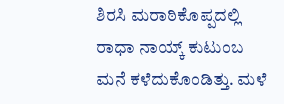ಶಿರಸಿ ಮರಾಠಿಕೊಪ್ಪದಲ್ಲಿ ರಾಧಾ ನಾಯ್ಕ್‌ ಕುಟುಂಬ ಮನೆ ಕಳೆದುಕೊಂಡಿತ್ತು. ಮಳೆ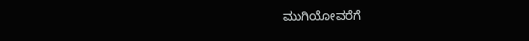ಮುಗಿಯೋವರೆಗೆ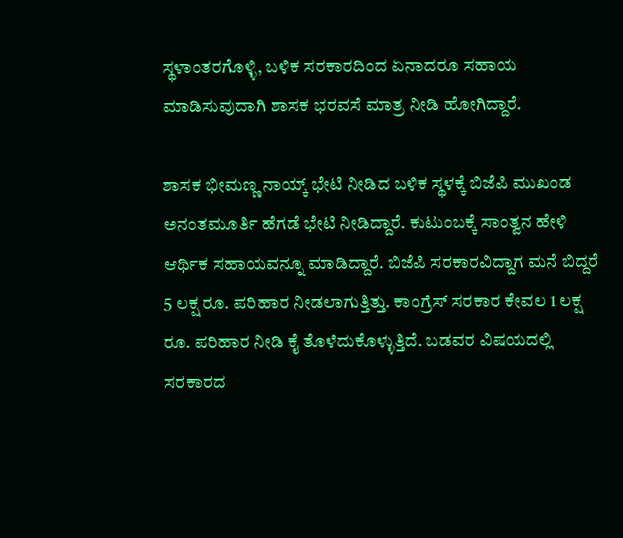ಸ್ಥಳಾಂತರಗೊಳ್ಳಿ, ಬಳಿಕ ಸರಕಾರದಿಂದ‌ ಏನಾದರೂ ಸಹಾಯ ಮಾಡಿಸುವುದಾಗಿ ಶಾಸಕ ಭರವಸೆ ಮಾತ್ರ ನೀಡಿ ಹೋಗಿದ್ದಾರೆ.

ಶಾಸಕ ಭೀಮಣ್ಣ ನಾಯ್ಕ್ ಭೇಟಿ ನೀಡಿದ ಬಳಿಕ ಸ್ಥಳಕ್ಕೆ ಬಿಜೆಪಿ ಮುಖಂಡ ಅನಂತಮೂರ್ತಿ ಹೆಗಡೆ ಭೇಟಿ ನೀಡಿದ್ದಾರೆ. ಕುಟುಂಬಕ್ಕೆ ಸಾಂತ್ವನ ಹೇಳಿ ಆರ್ಥಿಕ ಸಹಾಯವನ್ನೂ ಮಾಡಿದ್ದಾರೆ. ಬಿಜೆಪಿ ಸರಕಾರವಿದ್ದಾಗ ಮನೆ ಬಿದ್ದರೆ 5 ಲಕ್ಷ ರೂ. ಪರಿಹಾರ ನೀಡಲಾಗುತ್ತಿತ್ತು. ಕಾಂಗ್ರೆಸ್ ಸರಕಾರ ಕೇವಲ 1 ಲಕ್ಷ ರೂ. ಪರಿಹಾರ ನೀಡಿ ಕೈ ತೊಳೆದುಕೊಳ್ಳುತ್ತಿದೆ. ಬಡವರ ವಿಷಯದಲ್ಲಿ ಸರಕಾರದ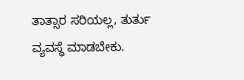ತಾತ್ಸಾರ ಸರಿಯಲ್ಲ, ತುರ್ತು ವ್ಯವಸ್ಥೆ ಮಾಡಬೇಕು.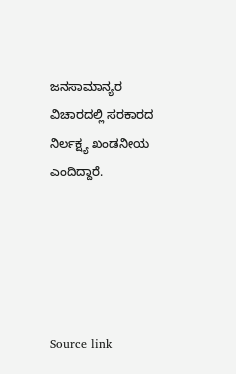ಜನಸಾಮಾನ್ಯರ ವಿಚಾರದಲ್ಲಿ ಸರಕಾರದ ನಿರ್ಲಕ್ಷ್ಯ ಖಂಡನೀಯ ಎಂದಿದ್ದಾರೆ.





Source link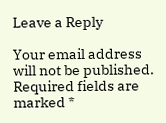Leave a Reply

Your email address will not be published. Required fields are marked *